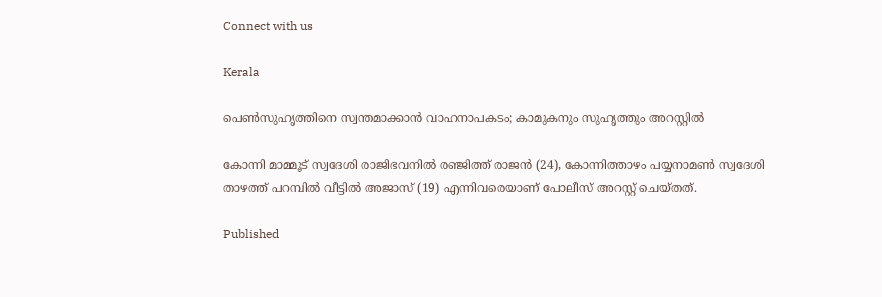Connect with us

Kerala

പെണ്‍സുഹൃത്തിനെ സ്വന്തമാക്കാന്‍ വാഹനാപകടം; കാമുകനും സുഹൃത്തും അറസ്റ്റില്‍

കോന്നി മാമ്മൂട് സ്വദേശി രാജിഭവനില്‍ രഞ്ജിത്ത് രാജന്‍ (24), കോന്നിത്താഴം പയ്യനാമണ്‍ സ്വദേശി താഴത്ത് പറമ്പില്‍ വീട്ടില്‍ അജാസ് (19) എന്നിവരെയാണ് പോലീസ് അറസ്റ്റ് ചെയ്തത്.

Published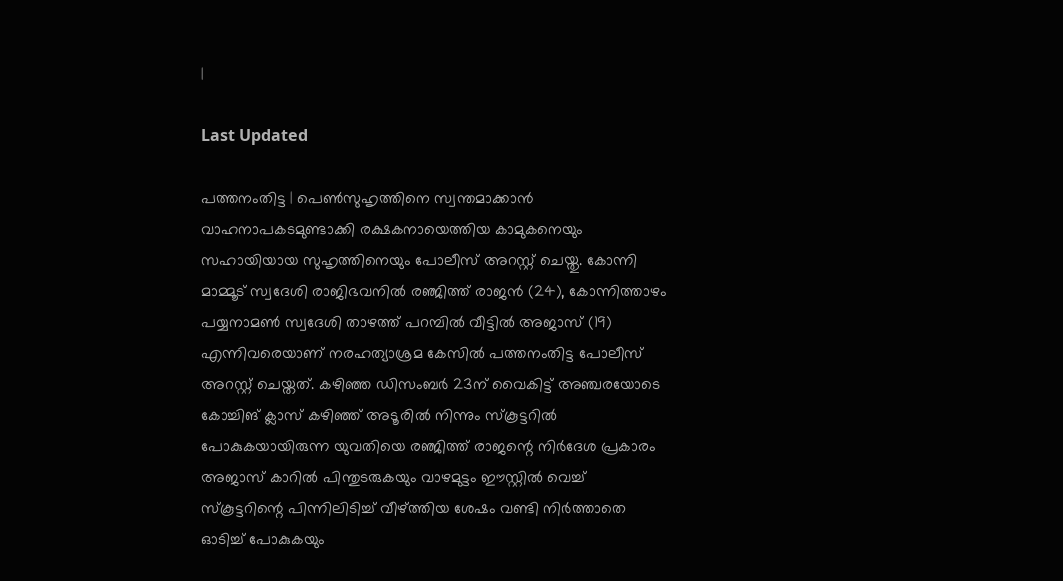|

Last Updated

പത്തനംതിട്ട | പെണ്‍സുഹൃത്തിനെ സ്വന്തമാക്കാന്‍ വാഹനാപകടമുണ്ടാക്കി രക്ഷകനായെത്തിയ കാമുകനെയും സഹായിയായ സുഹൃത്തിനെയും പോലീസ് അറസ്റ്റ് ചെയ്തു. കോന്നി മാമ്മൂട് സ്വദേശി രാജിഭവനില്‍ രഞ്ജിത്ത് രാജന്‍ (24), കോന്നിത്താഴം പയ്യനാമണ്‍ സ്വദേശി താഴത്ത് പറമ്പില്‍ വീട്ടില്‍ അജാസ് (19) എന്നിവരെയാണ് നരഹത്യാശ്രമ കേസില്‍ പത്തനംതിട്ട പോലീസ് അറസ്റ്റ് ചെയ്തത്. കഴിഞ്ഞ ഡിസംബര്‍ 23ന് വൈകിട്ട് അഞ്ചരയോടെ കോച്ചിങ് ക്ലാസ് കഴിഞ്ഞ് അടൂരില്‍ നിന്നും സ്‌കൂട്ടറില്‍ പോകുകയായിരുന്ന യുവതിയെ രഞ്ജിത്ത് രാജന്റെ നിര്‍ദേശ പ്രകാരം അജാസ് കാറില്‍ പിന്തുടരുകയും വാഴമുട്ടം ഈസ്റ്റില്‍ വെച്ച് സ്‌കൂട്ടറിന്റെ പിന്നിലിടിച്ച് വീഴ്ത്തിയ ശേഷം വണ്ടി നിര്‍ത്താതെ ഓടിച്ച് പോകുകയും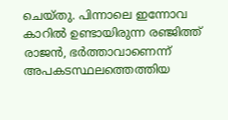ചെയ്തു. പിന്നാലെ ഇന്നോവ കാറില്‍ ഉണ്ടായിരുന്ന രഞ്ജിത്ത് രാജന്‍, ഭര്‍ത്താവാണെന്ന് അപകടസ്ഥലത്തെത്തിയ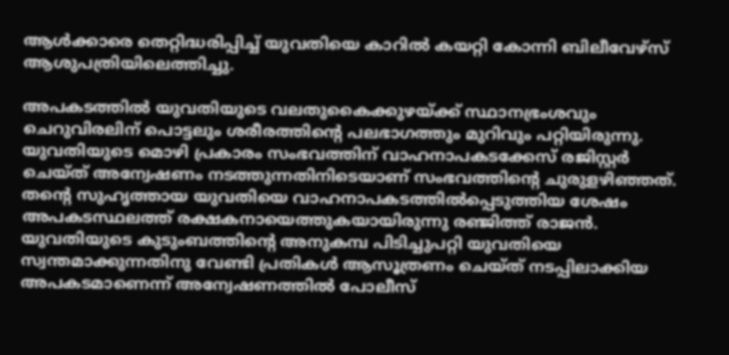ആള്‍ക്കാരെ തെറ്റിദ്ധരിപ്പിച്ച് യുവതിയെ കാറില്‍ കയറ്റി കോന്നി ബിലീവേഴ്സ് ആശുപത്രിയിലെത്തിച്ചു.

അപകടത്തില്‍ യുവതിയുടെ വലതുകൈക്കുഴയ്ക്ക് സ്ഥാനഭ്രംശവും ചെറുവിരലിന് പൊട്ടലും ശരീരത്തിന്റെ പലഭാഗത്തും മുറിവും പറ്റിയിരുന്നു. യുവതിയുടെ മൊഴി പ്രകാരം സംഭവത്തിന് വാഹനാപകടക്കേസ് രജിസ്റ്റര്‍ ചെയ്ത് അന്വേഷണം നടത്തുന്നതിനിടെയാണ് സംഭവത്തിന്റെ ചുരുളഴിഞ്ഞത്. തന്റെ സുഹൃത്തായ യുവതിയെ വാഹനാപകടത്തില്‍പ്പെടുത്തിയ ശേഷം അപകടസ്ഥലത്ത് രക്ഷകനായെത്തുകയായിരുന്നു രഞ്ജിത്ത് രാജന്‍. യുവതിയുടെ കുടുംബത്തിന്റെ അനുകമ്പ പിടിച്ചുപറ്റി യുവതിയെ സ്വന്തമാക്കുന്നതിനു വേണ്ടി പ്രതികള്‍ ആസൂത്രണം ചെയ്ത് നടപ്പിലാക്കിയ അപകടമാണെന്ന് അന്വേഷണത്തില്‍ പോലീസ്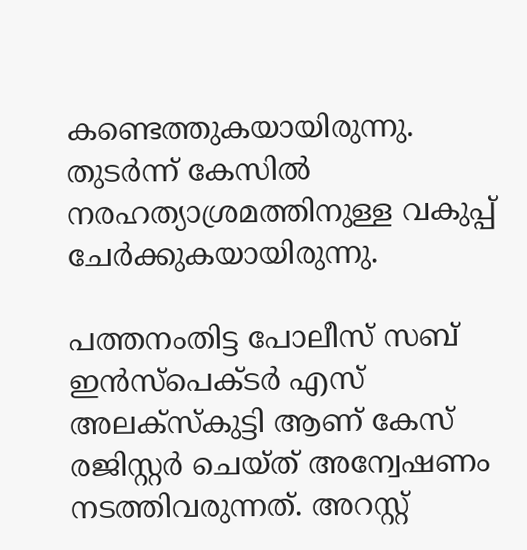കണ്ടെത്തുകയായിരുന്നു. തുടര്‍ന്ന് കേസില്‍ നരഹത്യാശ്രമത്തിനുള്ള വകുപ്പ് ചേര്‍ക്കുകയായിരുന്നു.

പത്തനംതിട്ട പോലീസ് സബ് ഇന്‍സ്പെക്ടര്‍ എസ് അലക്സ്‌കുട്ടി ആണ് കേസ് രജിസ്റ്റര്‍ ചെയ്ത് അന്വേഷണം നടത്തിവരുന്നത്. അറസ്റ്റ്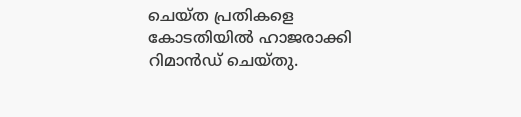ചെയ്ത പ്രതികളെ കോടതിയില്‍ ഹാജരാക്കി റിമാന്‍ഡ് ചെയ്തു.